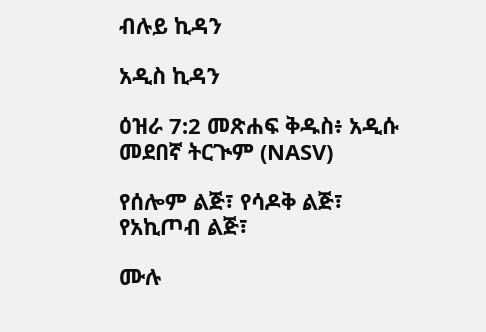ብሉይ ኪዳን

አዲስ ኪዳን

ዕዝራ 7:2 መጽሐፍ ቅዱስ፥ አዲሱ መደበኛ ትርጒም (NASV)

የሰሎም ልጅ፣ የሳዶቅ ልጅ፣ የአኪጦብ ልጅ፣

ሙሉ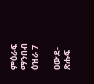ምዕራፍ ማንበብ ዕዝራ 7

ዐውደ-ጽሑፍ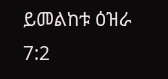ይመልከቱ ዕዝራ 7:2